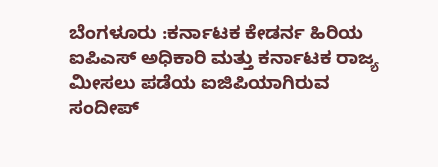ಬೆಂಗಳೂರು :ಕರ್ನಾಟಕ ಕೇಡರ್ನ ಹಿರಿಯ ಐಪಿಎಸ್ ಅಧಿಕಾರಿ ಮತ್ತು ಕರ್ನಾಟಕ ರಾಜ್ಯ ಮೀಸಲು ಪಡೆಯ ಐಜಿಪಿಯಾಗಿರುವ ಸಂದೀಪ್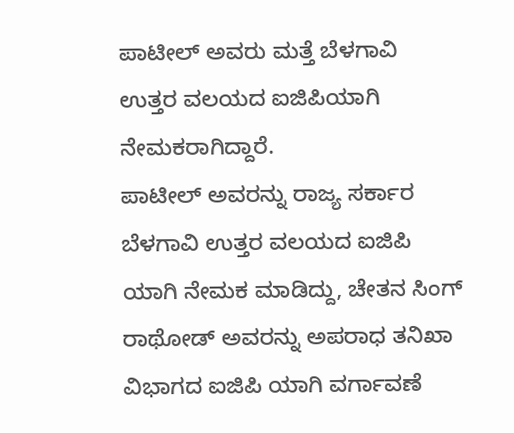ಪಾಟೀಲ್ ಅವರು ಮತ್ತೆ ಬೆಳಗಾವಿ ಉತ್ತರ ವಲಯದ ಐಜಿಪಿಯಾಗಿ ನೇಮಕರಾಗಿದ್ದಾರೆ.
ಪಾಟೀಲ್ ಅವರನ್ನು ರಾಜ್ಯ ಸರ್ಕಾರ ಬೆಳಗಾವಿ ಉತ್ತರ ವಲಯದ ಐಜಿಪಿ ಯಾಗಿ ನೇಮಕ ಮಾಡಿದ್ದು, ಚೇತನ ಸಿಂಗ್ ರಾಥೋಡ್ ಅವರನ್ನು ಅಪರಾಧ ತನಿಖಾ ವಿಭಾಗದ ಐಜಿಪಿ ಯಾಗಿ ವರ್ಗಾವಣೆ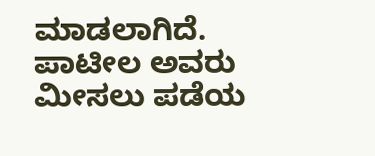ಮಾಡಲಾಗಿದೆ. ಪಾಟೀಲ ಅವರು ಮೀಸಲು ಪಡೆಯ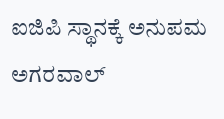ಐಜಿಪಿ ಸ್ಥಾನಕ್ಕೆ ಅನುಪಮ ಅಗರವಾಲ್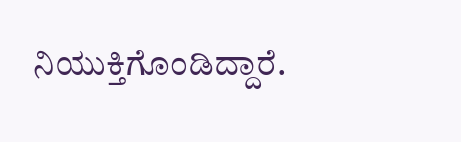ನಿಯುಕ್ತಿಗೊಂಡಿದ್ದಾರೆ.